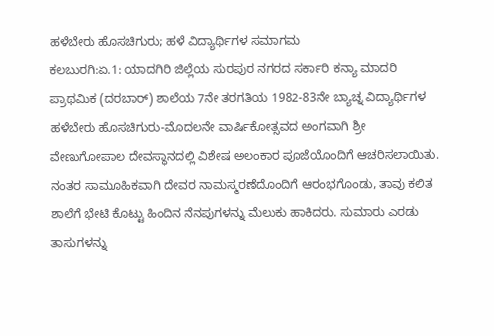ಹಳೆಬೇರು ಹೊಸಚಿಗುರು; ಹಳೆ ವಿದ್ಯಾರ್ಥಿಗಳ ಸಮಾಗಮ
ಕಲಬುರಗಿ:ಏ.1: ಯಾದಗಿರಿ ಜಿಲ್ಲೆಯ ಸುರಪುರ ನಗರದ ಸರ್ಕಾರಿ ಕನ್ಯಾ ಮಾದರಿ ಪ್ರಾಥಮಿಕ (ದರಬಾರ್) ಶಾಲೆಯ 7ನೇ ತರಗತಿಯ 1982-83ನೇ ಬ್ಯಾಚ್ನ ವಿದ್ಯಾರ್ಥಿಗಳ ಹಳೆಬೇರು ಹೊಸಚಿಗುರು-ಮೊದಲನೇ ವಾರ್ಷಿಕೋತ್ಸವದ ಅಂಗವಾಗಿ ಶ್ರೀ ವೇಣುಗೋಪಾಲ ದೇವಸ್ಥಾನದಲ್ಲಿ ವಿಶೇಷ ಅಲಂಕಾರ ಪೂಜೆಯೊಂದಿಗೆ ಆಚರಿಸಲಾಯಿತು.
ನಂತರ ಸಾಮೂಹಿಕವಾಗಿ ದೇವರ ನಾಮಸ್ಮರಣೆದೊಂದಿಗೆ ಆರಂಭಗೊಂಡು, ತಾವು ಕಲಿತ ಶಾಲೆಗೆ ಭೇಟಿ ಕೊಟ್ಟು ಹಿಂದಿನ ನೆನಪುಗಳನ್ನು ಮೆಲುಕು ಹಾಕಿದರು. ಸುಮಾರು ಎರಡು ತಾಸುಗಳನ್ನು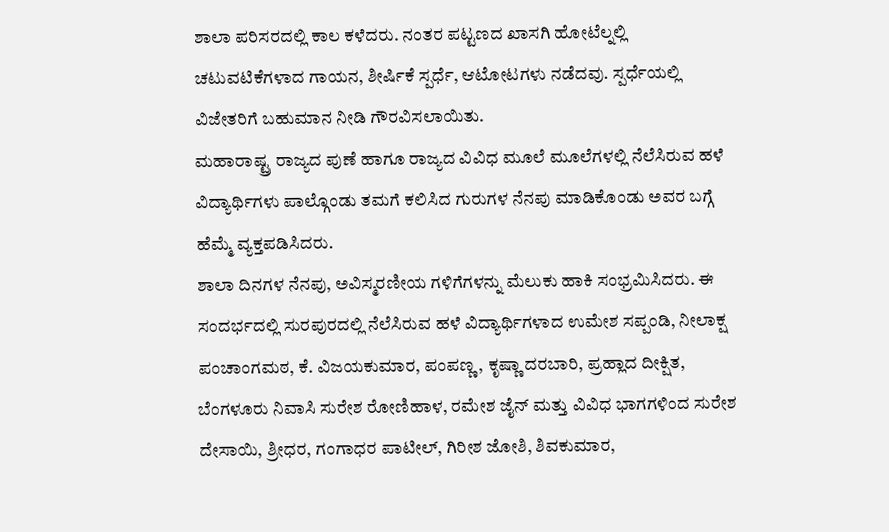ಶಾಲಾ ಪರಿಸರದಲ್ಲಿ ಕಾಲ ಕಳೆದರು. ನಂತರ ಪಟ್ಟಣದ ಖಾಸಗಿ ಹೋಟೆಲ್ನಲ್ಲಿ ಚಟುವಟಿಕೆಗಳಾದ ಗಾಯನ, ಶೀರ್ಷಿಕೆ ಸ್ಪರ್ಧೆ, ಆಟೋಟಗಳು ನಡೆದವು. ಸ್ಪರ್ಧೆಯಲ್ಲಿ ವಿಜೇತರಿಗೆ ಬಹುಮಾನ ನೀಡಿ ಗೌರವಿಸಲಾಯಿತು.
ಮಹಾರಾಷ್ಟ್ರ ರಾಜ್ಯದ ಪುಣೆ ಹಾಗೂ ರಾಜ್ಯದ ವಿವಿಧ ಮೂಲೆ ಮೂಲೆಗಳಲ್ಲಿ ನೆಲೆಸಿರುವ ಹಳೆ ವಿದ್ಯಾರ್ಥಿಗಳು ಪಾಲ್ಗೊಂಡು ತಮಗೆ ಕಲಿಸಿದ ಗುರುಗಳ ನೆನಪು ಮಾಡಿಕೊಂಡು ಅವರ ಬಗ್ಗೆ ಹೆಮ್ಮೆ ವ್ಯಕ್ತಪಡಿಸಿದರು.
ಶಾಲಾ ದಿನಗಳ ನೆನಪು, ಅವಿಸ್ಮರಣೀಯ ಗಳಿಗೆಗಳನ್ನು ಮೆಲುಕು ಹಾಕಿ ಸಂಭ್ರಮಿಸಿದರು. ಈ ಸಂದರ್ಭದಲ್ಲಿ ಸುರಪುರದಲ್ಲಿ ನೆಲೆಸಿರುವ ಹಳೆ ವಿದ್ಯಾರ್ಥಿಗಳಾದ ಉಮೇಶ ಸಪ್ಪಂಡಿ, ನೀಲಾಕ್ಷ ಪಂಚಾಂಗಮಠ, ಕೆ. ವಿಜಯಕುಮಾರ, ಪಂಪಣ್ಣ, ಕೃಷ್ಣಾ ದರಬಾರಿ, ಪ್ರಹ್ಲಾದ ದೀಕ್ಷಿತ, ಬೆಂಗಳೂರು ನಿವಾಸಿ ಸುರೇಶ ರೋಣಿಹಾಳ, ರಮೇಶ ಜೈನ್ ಮತ್ತು ವಿವಿಧ ಭಾಗಗಳಿಂದ ಸುರೇಶ ದೇಸಾಯಿ, ಶ್ರೀಧರ, ಗಂಗಾಧರ ಪಾಟೀಲ್, ಗಿರೀಶ ಜೋಶಿ, ಶಿವಕುಮಾರ,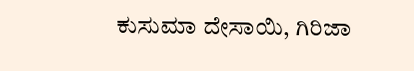ಕುಸುಮಾ ದೇಸಾಯಿ, ಗಿರಿಜಾ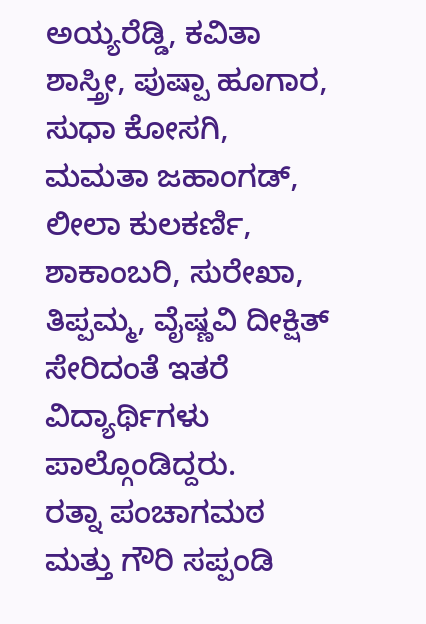ಅಯ್ಯರೆಡ್ಡಿ, ಕವಿತಾ ಶಾಸ್ತ್ರೀ, ಪುಷ್ಪಾ ಹೂಗಾರ, ಸುಧಾ ಕೋಸಗಿ, ಮಮತಾ ಜಹಾಂಗಡ್, ಲೀಲಾ ಕುಲಕರ್ಣಿ, ಶಾಕಾಂಬರಿ, ಸುರೇಖಾ, ತಿಪ್ಪಮ್ಮ, ವೈಷ್ಣವಿ ದೀಕ್ಷಿತ್ ಸೇರಿದಂತೆ ಇತರೆ ವಿದ್ಯಾರ್ಥಿಗಳು ಪಾಲ್ಗೊಂಡಿದ್ದರು.
ರತ್ನಾ ಪಂಚಾಗಮಠ ಮತ್ತು ಗೌರಿ ಸಪ್ಪಂಡಿ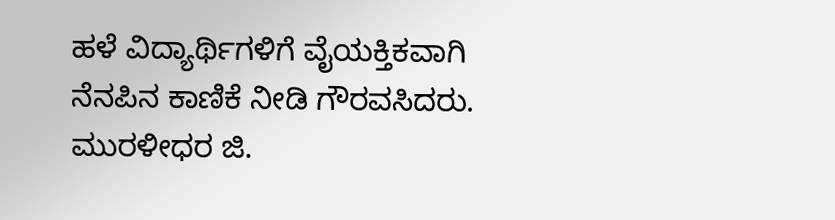ಹಳೆ ವಿದ್ಯಾರ್ಥಿಗಳಿಗೆ ವೈಯಕ್ತಿಕವಾಗಿ ನೆನಪಿನ ಕಾಣಿಕೆ ನೀಡಿ ಗೌರವಸಿದರು.
ಮುರಳೀಧರ ಜಿ.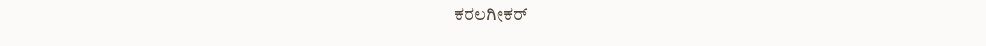ಕರಲಗೀಕರ್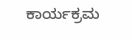ಕಾರ್ಯಕ್ರಮ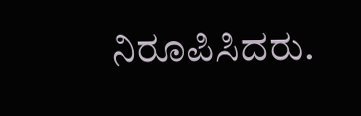ನಿರೂಪಿಸಿದರು.